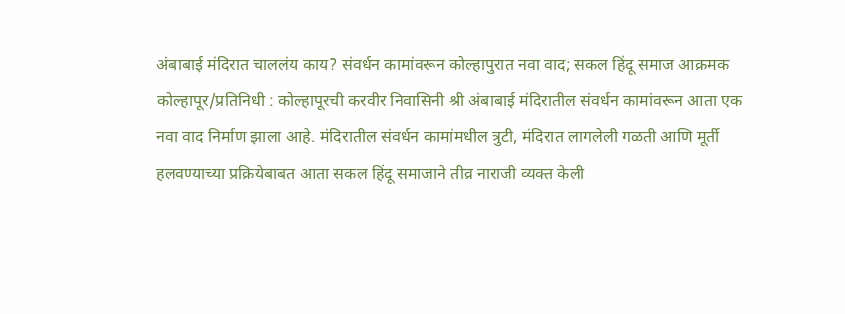अंबाबाई मंदिरात चाललंय काय? संवर्धन कामांवरून कोल्हापुरात नवा वाद; सकल हिंदू समाज आक्रमक
कोल्हापूर/प्रतिनिधी : कोल्हापूरची करवीर निवासिनी श्री अंबाबाई मंदिरातील संवर्धन कामांवरून आता एक नवा वाद निर्माण झाला आहे. मंदिरातील संवर्धन कामांमधील त्रुटी, मंदिरात लागलेली गळती आणि मूर्ती हलवण्याच्या प्रक्रियेबाबत आता सकल हिंदू समाजाने तीव्र नाराजी व्यक्त केली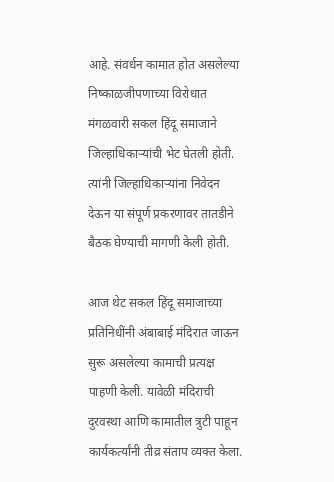आहे. संवर्धन कामात होत असलेल्या निष्काळजीपणाच्या विरोधात मंगळवारी सकल हिंदू समाजाने जिल्हाधिकाऱ्यांची भेट घेतली होती. त्यांनी जिल्हाधिकाऱ्यांना निवेदन देऊन या संपूर्ण प्रकरणावर तातडीने बैठक घेण्याची मागणी केली होती.

आज थेट सकल हिंदू समाजाच्या प्रतिनिधींनी अंबाबाई मंदिरात जाऊन सुरू असलेल्या कामाची प्रत्यक्ष पाहणी केली. यावेळी मंदिराची दुरवस्था आणि कामातील त्रुटी पाहून कार्यकर्त्यांनी तीव्र संताप व्यक्त केला.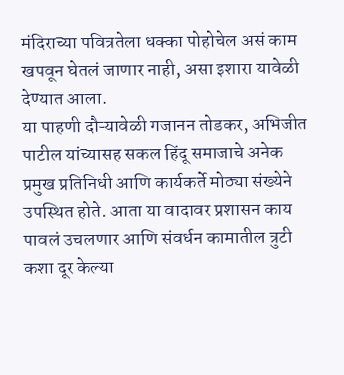मंदिराच्या पवित्रतेला धक्का पोहोचेल असं काम खपवून घेतलं जाणार नाही, असा इशारा यावेळी देण्यात आला.
या पाहणी दौऱ्यावेळी गजानन तोडकर, अभिजीत पाटील यांच्यासह सकल हिंदू समाजाचे अनेक प्रमुख प्रतिनिधी आणि कार्यकर्ते मोठ्या संख्येने उपस्थित होते. आता या वादावर प्रशासन काय पावलं उचलणार आणि संवर्धन कामातील त्रुटी कशा दूर केल्या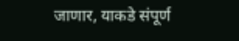जाणार, याकडे संपूर्ण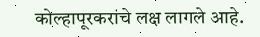कोल्हापूरकरांचे लक्ष लागले आहे.